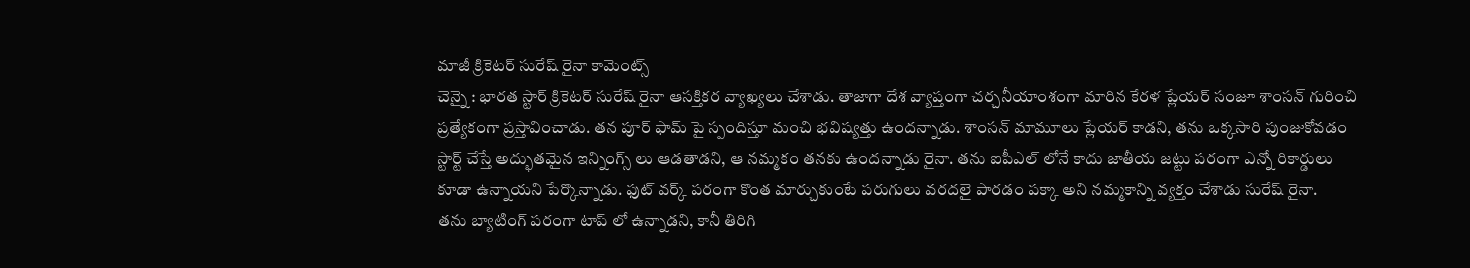మాజీ క్రికెటర్ సురేష్ రైనా కామెంట్స్
చెన్నై : భారత స్టార్ క్రికెటర్ సురేష్ రైనా ఆసక్తికర వ్యాఖ్యలు చేశాడు. తాజాగా దేశ వ్యాప్తంగా చర్చనీయాంశంగా మారిన కేరళ ప్లేయర్ సంజూ శాంసన్ గురించి ప్రత్యేకంగా ప్రస్తావించాడు. తన పూర్ ఫామ్ పై స్పందిస్తూ మంచి భవిష్యత్తు ఉందన్నాడు. శాంసన్ మామూలు ప్లేయర్ కాడని, తను ఒక్కసారి పుంజుకోవడం స్టార్ట్ చేస్తే అద్భుతమైన ఇన్నింగ్స్ లు ఆడతాడని, ఆ నమ్మకం తనకు ఉందన్నాడు రైనా. తను ఐపీఎల్ లోనే కాదు జాతీయ జట్టు పరంగా ఎన్నో రికార్డులు కూడా ఉన్నాయని పేర్కొన్నాడు. ఫుట్ వర్క్ పరంగా కొంత మార్చుకుంటే పరుగులు వరదలై పారడం పక్కా అని నమ్మకాన్ని వ్యక్తం చేశాడు సురేష్ రైనా.
తను బ్యాటింగ్ పరంగా టాప్ లో ఉన్నాడని, కానీ తిరిగి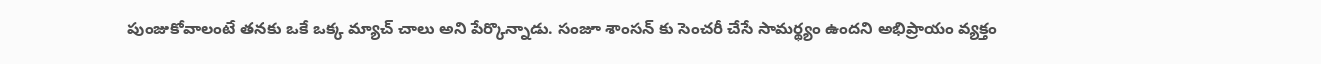పుంజుకోవాలంటే తనకు ఒకే ఒక్క మ్యాచ్ చాలు అని పేర్కొన్నాడు. సంజూ శాంసన్ కు సెంచరీ చేసే సామర్థ్యం ఉందని అభిప్రాయం వ్యక్తం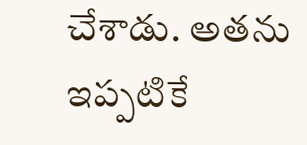చేశాడు. అతను ఇప్పటికే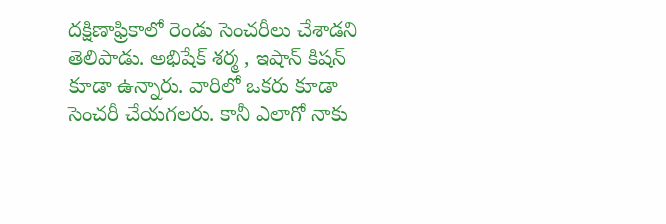దక్షిణాఫ్రికాలో రెండు సెంచరీలు చేశాడని తెలిపాడు. అభిషేక్ శర్మ , ఇషాన్ కిషన్ కూడా ఉన్నారు. వారిలో ఒకరు కూడా సెంచరీ చేయగలరు. కానీ ఎలాగో నాకు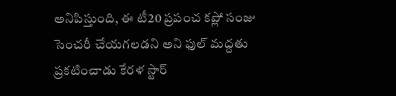అనిపిస్తుంది, ఈ టీ20 ప్రపంచ కప్లో సంజు సెంచరీ చేయగలడని అని ఫుల్ మద్దతు ప్రకటించాడు కేరళ స్టార్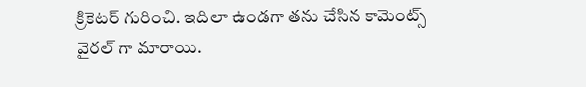క్రికెటర్ గురించి. ఇదిలా ఉండగా తను చేసిన కామెంట్స్ వైరల్ గా మారాయి.